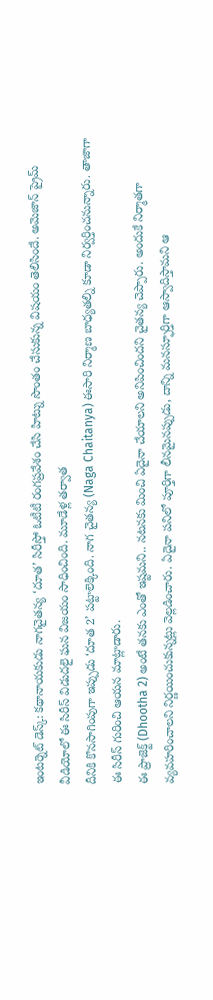ఇంటర్నెట్ డెస్క్: కథానాయకుడు నాగచైతన్య ‘దూత’ సిరీస్తో ఓటీటీ రంగప్రవేశం చేసి హిట్ను సొంతం చేసుకున్న విషయం తెలిసిందే. అమెజాన్ ప్రైమ్ వీడియోలో ఈ సిరీస్ విడుదలై ఘన విజయం సాధించింది. మూడేళ్ల తర్వాత
దీనికి కొనసాగింపుగా ఇప్పుడు ‘దూత 2’ పట్టాలెక్కింది. నాగ చైతన్య (Naga Chaitanya) ఈసారి నిర్మాణ బాధ్యతల్ని కూడా నిర్వర్తించనున్నారు. తాజాగా ఈ సిరీస్ గురించి ఆయన మాట్లాడారు.
ఈ ప్రాజెక్ట్ (Dhootha 2) అంటే తనకు ఎంతో ఇష్టమని.. నటనకు మించి ఏదైనా చేయాలని అనిపించిందని చైతన్య చెప్పారు. అందుకే నిర్మాతగా వ్యవహరించాలని నిర్ణయించుకున్నట్లు వెల్లడించారు. ఏదైనా పనిలో పూర్తిగా లీనమైనప్పుడు, దాన్ని మనస్ఫూర్తిగా ఆస్వాదిస్తామని ఆ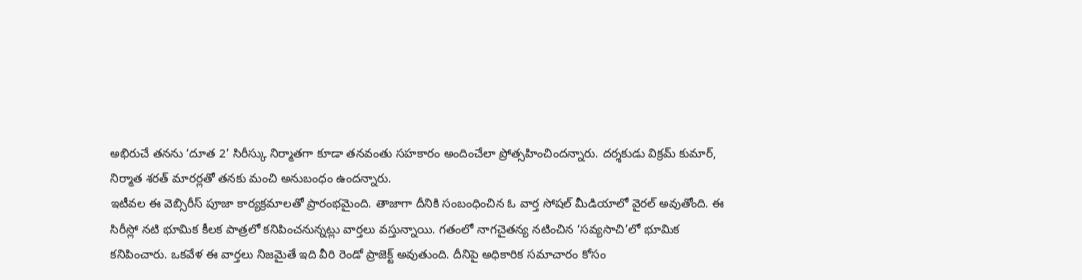అభిరుచే తనను ‘దూత 2’ సిరీస్కు నిర్మాతగా కూడా తనవంతు సహకారం అందించేలా ప్రోత్సహించిందన్నారు. దర్శకుడు విక్రమ్ కుమార్, నిర్మాత శరత్ మారర్లతో తనకు మంచి అనుబంధం ఉందన్నారు.
ఇటీవల ఈ వెబ్సిరీస్ పూజా కార్యక్రమాలతో ప్రారంభమైంది. తాజాగా దీనికి సంబంధించిన ఓ వార్త సోషల్ మీడియాలో వైరల్ అవుతోంది. ఈ సిరీస్లో నటి భూమిక కీలక పాత్రలో కనిపించనున్నట్లు వార్తలు వస్తున్నాయి. గతంలో నాగచైతన్య నటించిన ‘సవ్యసాచి’లో భూమిక కనిపించారు. ఒకవేళ ఈ వార్తలు నిజమైతే ఇది వీరి రెండో ప్రాజెక్ట్ అవుతుంది. దీనిపై అధికారిక సమాచారం కోసం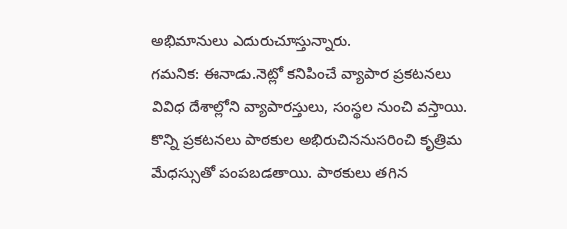అభిమానులు ఎదురుచూస్తున్నారు.
గమనిక: ఈనాడు.నెట్లో కనిపించే వ్యాపార ప్రకటనలు వివిధ దేశాల్లోని వ్యాపారస్తులు, సంస్థల నుంచి వస్తాయి. కొన్ని ప్రకటనలు పాఠకుల అభిరుచిననుసరించి కృత్రిమ మేధస్సుతో పంపబడతాయి. పాఠకులు తగిన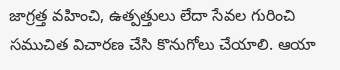జాగ్రత్త వహించి, ఉత్పత్తులు లేదా సేవల గురించి సముచిత విచారణ చేసి కొనుగోలు చేయాలి. ఆయా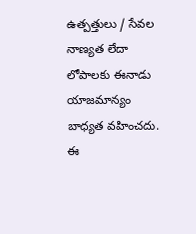ఉత్పత్తులు / సేవల నాణ్యత లేదా లోపాలకు ఈనాడు యాజమాన్యం బాధ్యత వహించదు. ఈ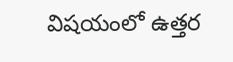విషయంలో ఉత్తర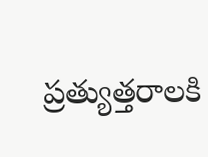ప్రత్యుత్తరాలకి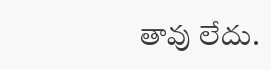తావు లేదు.